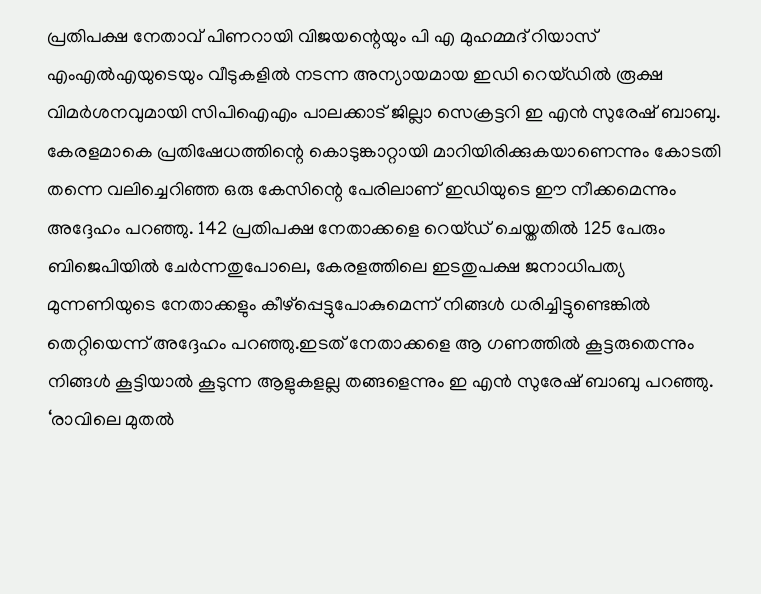പ്രതിപക്ഷ നേതാവ് പിണറായി വിജയന്റെയും പി എ മുഹമ്മദ് റിയാസ് എംഎൽഎയുടെയും വീടുകളിൽ നടന്ന അന്യായമായ ഇഡി റെയ്ഡിൽ രൂക്ഷ വിമർശനവുമായി സിപിഐഎം പാലക്കാട് ജില്ലാ സെക്രട്ടറി ഇ എൻ സുരേഷ് ബാബു. കേരളമാകെ പ്രതിഷേധത്തിന്റെ കൊടുങ്കാറ്റായി മാറിയിരിക്കുകയാണെന്നും കോടതി തന്നെ വലിച്ചെറിഞ്ഞ ഒരു കേസിന്റെ പേരിലാണ് ഇഡിയുടെ ഈ നീക്കമെന്നും അദ്ദേഹം പറഞ്ഞു. 142 പ്രതിപക്ഷ നേതാക്കളെ റെയ്ഡ് ചെയ്തതിൽ 125 പേരും ബിജെപിയിൽ ചേർന്നതുപോലെ, കേരളത്തിലെ ഇടതുപക്ഷ ജനാധിപത്യ മുന്നണിയുടെ നേതാക്കളും കീഴ്പ്പെട്ടുപോകുമെന്ന് നിങ്ങൾ ധരിച്ചിട്ടുണ്ടെങ്കിൽ തെറ്റിയെന്ന് അദ്ദേഹം പറഞ്ഞു.ഇടത് നേതാക്കളെ ആ ഗണത്തിൽ കൂട്ടരുതെന്നും നിങ്ങൾ കൂട്ടിയാൽ കൂടുന്ന ആളുകളല്ല തങ്ങളെന്നും ഇ എൻ സുരേഷ് ബാബു പറഞ്ഞു. ‘രാവിലെ മുതൽ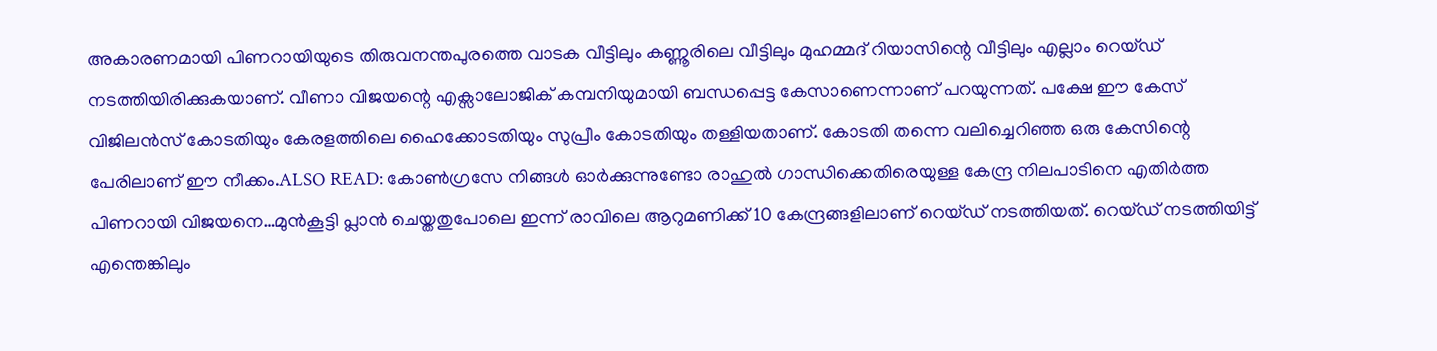അകാരണമായി പിണറായിയുടെ തിരുവനന്തപുരത്തെ വാടക വീട്ടിലും കണ്ണൂരിലെ വീട്ടിലും മുഹമ്മദ് റിയാസിന്റെ വീട്ടിലും എല്ലാം റെയ്ഡ് നടത്തിയിരിക്കുകയാണ്. വീണാ വിജയന്റെ എക്സാലോജിക് കമ്പനിയുമായി ബന്ധപ്പെട്ട കേസാണെന്നാണ് പറയുന്നത്. പക്ഷേ ഈ കേസ് വിജിലൻസ് കോടതിയും കേരളത്തിലെ ഹൈക്കോടതിയും സുപ്രീം കോടതിയും തള്ളിയതാണ്. കോടതി തന്നെ വലിച്ചെറിഞ്ഞ ഒരു കേസിന്റെ പേരിലാണ് ഈ നീക്കം.ALSO READ: കോൺഗ്രസേ നിങ്ങൾ ഓർക്കുന്നുണ്ടോ രാഹുൽ ഗാന്ധിക്കെതിരെയുള്ള കേന്ദ്ര നിലപാടിനെ എതിർത്ത പിണറായി വിജയനെ…മുൻകൂട്ടി പ്ലാൻ ചെയ്തതുപോലെ ഇന്ന് രാവിലെ ആറുമണിക്ക് 10 കേന്ദ്രങ്ങളിലാണ് റെയ്ഡ് നടത്തിയത്. റെയ്ഡ് നടത്തിയിട്ട് എന്തെങ്കിലും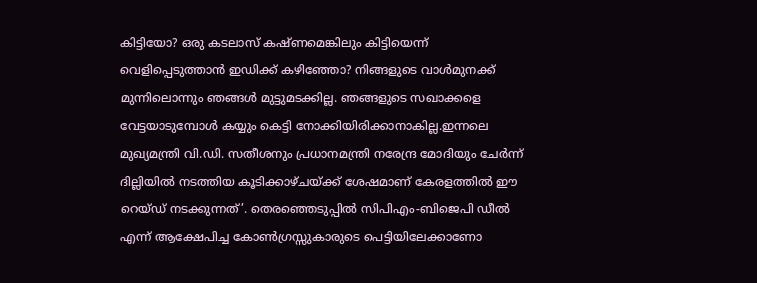കിട്ടിയോ? ഒരു കടലാസ് കഷ്ണമെങ്കിലും കിട്ടിയെന്ന് വെളിപ്പെടുത്താൻ ഇഡിക്ക് കഴിഞ്ഞോ? നിങ്ങളുടെ വാൾമുനക്ക് മുന്നിലൊന്നും ഞങ്ങൾ മുട്ടുമടക്കില്ല. ഞങ്ങളുടെ സഖാക്കളെ വേട്ടയാടുമ്പോൾ കയ്യും കെട്ടി നോക്കിയിരിക്കാനാകില്ല.ഇന്നലെ മുഖ്യമന്ത്രി വി.ഡി. സതീശനും പ്രധാനമന്ത്രി നരേന്ദ്ര മോദിയും ചേർന്ന് ദില്ലിയിൽ നടത്തിയ കൂടിക്കാഴ്ചയ്ക്ക് ശേഷമാണ് കേരളത്തിൽ ഈ റെയ്ഡ് നടക്കുന്നത്’. തെരഞ്ഞെടുപ്പിൽ സിപിഎം-ബിജെപി ഡീൽ എന്ന് ആക്ഷേപിച്ച കോൺഗ്രസ്സുകാരുടെ പെട്ടിയിലേക്കാണോ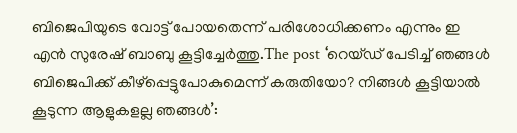ബിജെപിയുടെ വോട്ട് പോയതെന്ന് പരിശോധിക്കണം എന്നും ഇ എൻ സുരേഷ് ബാബു കൂട്ടിച്ചേർത്തു.The post ‘റെയ്ഡ് പേടിച്ച് ഞങ്ങൾ ബിജെപിക്ക് കീഴ്പ്പെട്ടുപോകുമെന്ന് കരുതിയോ? നിങ്ങൾ കൂട്ടിയാൽ കൂടുന്ന ആളുകളല്ല ഞങ്ങൾ’: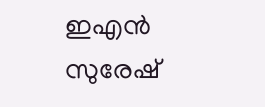ഇഎൻ സുരേഷ്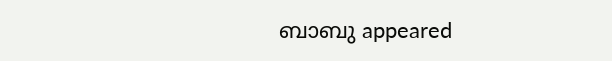ബാബു appeared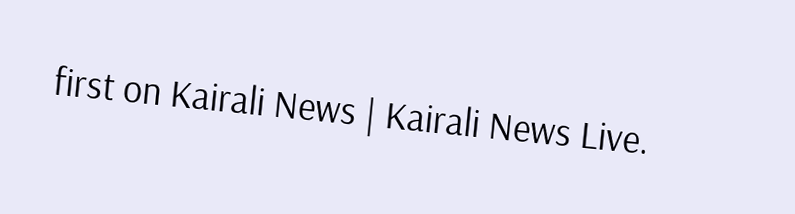first on Kairali News | Kairali News Live.